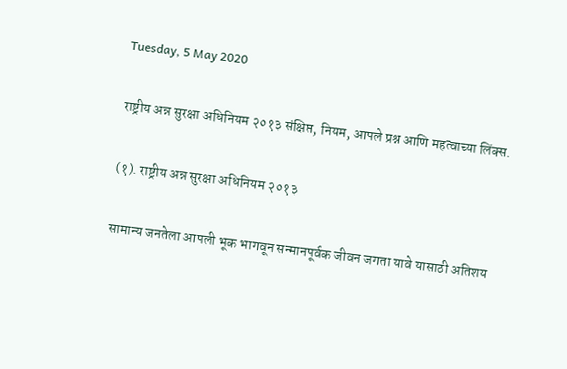Tuesday, 5 May 2020

राष्ट्रीय अन्न सुरक्षा अधिनियम २०१३ संक्षिप्त, नियम, आपले प्रश्न आणि महत्वाच्या लिंक्स.

(१). राष्ट्रीय अन्न सुरक्षा अधिनियम २०१३

सामान्य जनतेला आपली भूक भागवून सन्मानपूर्वक जीवन जगता यावे यासाठी अतिशय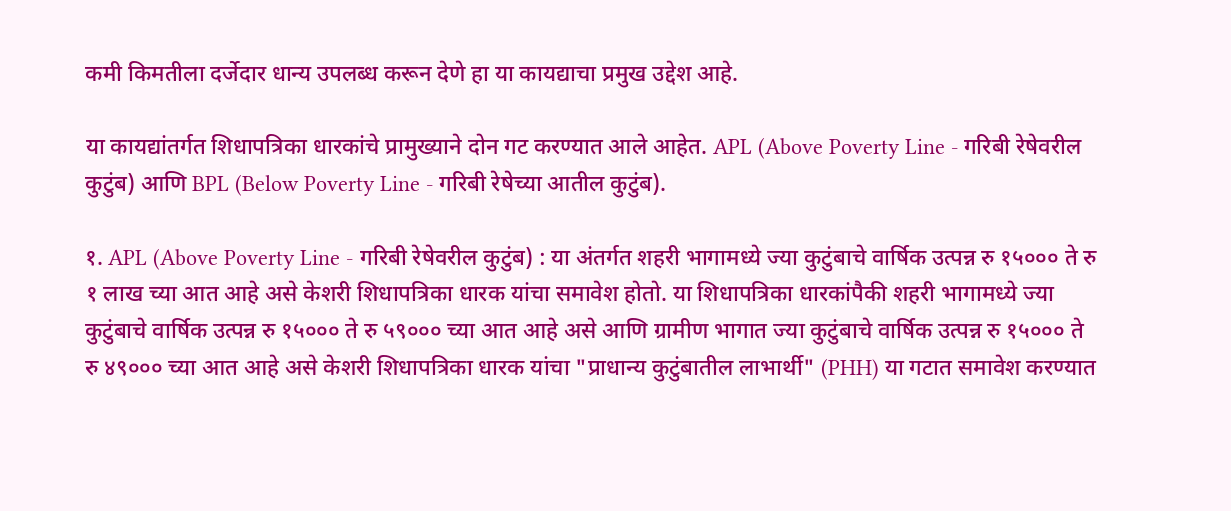कमी किमतीला दर्जेदार धान्य उपलब्ध करून देणे हा या कायद्याचा प्रमुख उद्देश आहे.

या कायद्यांतर्गत शिधापत्रिका धारकांचे प्रामुख्याने दोन गट करण्यात आले आहेत. APL (Above Poverty Line - गरिबी रेषेवरील कुटुंब) आणि BPL (Below Poverty Line - गरिबी रेषेच्या आतील कुटुंब).

१. APL (Above Poverty Line - गरिबी रेषेवरील कुटुंब) : या अंतर्गत शहरी भागामध्ये ज्या कुटुंबाचे वार्षिक उत्पन्न रु १५००० ते रु १ लाख च्या आत आहे असे केशरी शिधापत्रिका धारक यांचा समावेश होतो. या शिधापत्रिका धारकांपैकी शहरी भागामध्ये ज्या कुटुंबाचे वार्षिक उत्पन्न रु १५००० ते रु ५९००० च्या आत आहे असे आणि ग्रामीण भागात ज्या कुटुंबाचे वार्षिक उत्पन्न रु १५००० ते रु ४९००० च्या आत आहे असे केशरी शिधापत्रिका धारक यांचा "प्राधान्य कुटुंबातील लाभार्थी" (PHH) या गटात समावेश करण्यात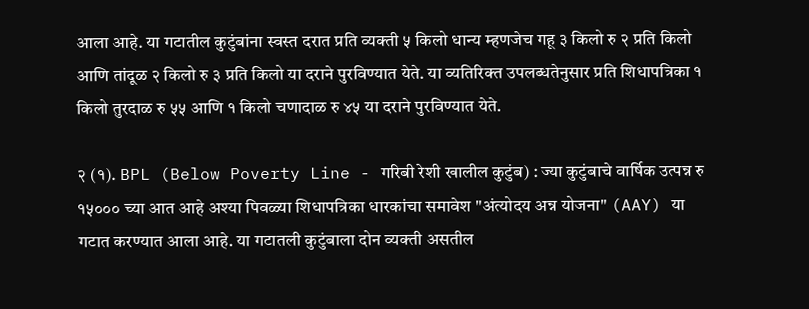आला आहे. या गटातील कुटुंबांना स्वस्त दरात प्रति व्यक्ती ५ किलो धान्य म्हणजेच गहू ३ किलो रु २ प्रति किलो आणि तांदूळ २ किलो रु ३ प्रति किलो या दराने पुरविण्यात येते. या व्यतिरिक्त उपलब्धतेनुसार प्रति शिधापत्रिका १ किलो तुरदाळ रु ५५ आणि १ किलो चणादाळ रु ४५ या दराने पुरविण्यात येते.

२ (१). BPL (Below Poverty Line - गरिबी रेशी खालील कुटुंब) : ज्या कुटुंबाचे वार्षिक उत्पन्न रु १५००० च्या आत आहे अश्या पिवळ्या शिधापत्रिका धारकांचा समावेश "अंत्योदय अन्न योजना" (AAY) या गटात करण्यात आला आहे. या गटातली कुटुंबाला दोन व्यक्ती असतील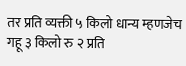तर प्रति व्यक्ती ५ किलो धान्य म्हणजेच गहू ३ किलो रु २ प्रति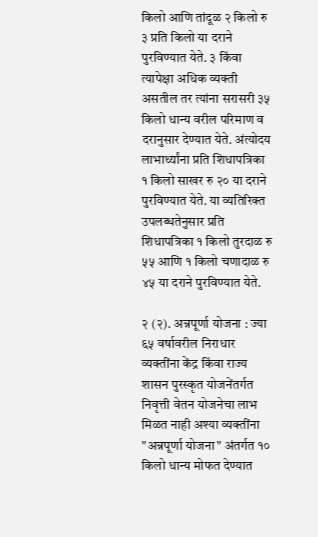किलो आणि तांदूळ २ किलो रु ३ प्रति किलो या दराने पुरविण्यात येते. ३ किंवा त्यापेक्षा अधिक व्यक्ती असतील तर त्यांना सरासरी ३५ किलो धान्य वरील परिमाण व दरानुसार देण्यात येते. अंत्योदय लाभार्थ्यांना प्रति शिधापत्रिका १ किलो साखर रु २० या दराने पुरविण्यात येते. या व्यतिरिक्त उपलब्धतेनुसार प्रति शिधापत्रिका १ किलो तुरदाळ रु ५५ आणि १ किलो चणादाळ रु ४५ या दराने पुरविण्यात येते.

२ (२). अन्नपूर्णा योजना : ज्या ६५ वर्षावरील निराधार व्यक्तींना केंद्र किंवा राज्य शासन पुरस्कृत योजनेंतर्गत निवृत्ती वेतन योजनेचा लाभ मिळत नाही अश्या व्यक्तींना "अन्नपूर्णा योजना" अंतर्गत १० किलो धान्य मोफत देण्यात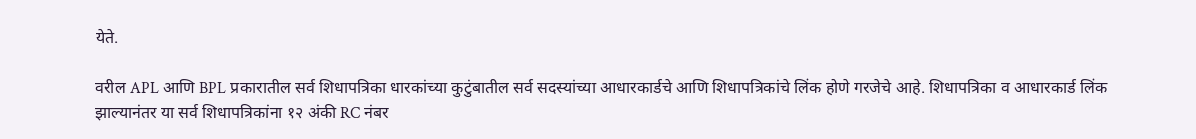येते.

वरील APL आणि BPL प्रकारातील सर्व शिधापत्रिका धारकांच्या कुटुंबातील सर्व सदस्यांच्या आधारकार्डचे आणि शिधापत्रिकांचे लिंक होणे गरजेचे आहे. शिधापत्रिका व आधारकार्ड लिंक झाल्यानंतर या सर्व शिधापत्रिकांना १२ अंकी RC नंबर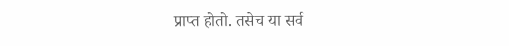प्राप्त होतो. तसेच या सर्व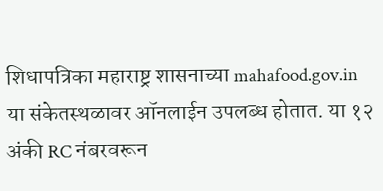शिधापत्रिका महाराष्ट्र शासनाच्या mahafood.gov.in या संकेतस्थळावर ऑनलाईन उपलब्ध होतात. या १२ अंकी RC नंबरवरून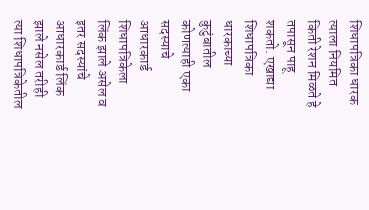शिधापत्रिका धारक त्याला नियमित किती रेशन मिळते हे तपासून पाहू शकतो. एखाद्या शिधापत्रिका धारकाच्या कुटुंबातील कोणत्याही एका सदस्याचे आधारकार्ड शिधापत्रिकेला लिंक झाले असेल व इतर सदस्यांचे आधारकार्ड लिंक झाले नसेल तरीही त्या शिधापत्रिकेतील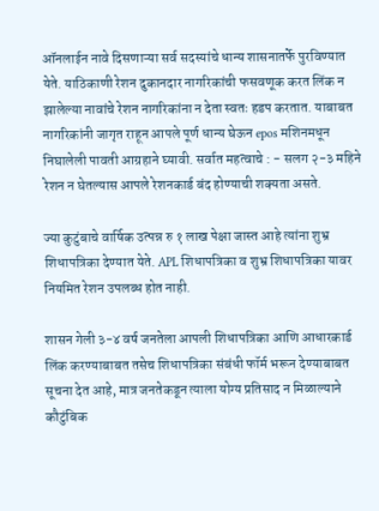ऑनलाईन नावे दिसणाऱ्या सर्व सदस्यांचे धान्य शासनातर्फे पुरविण्यात येते. याठिकाणी रेशन दुकानदार नागरिकांची फसवणूक करत लिंक न झालेल्या नावांचे रेशन नागरिकांना न देता स्वतः हडप करतात. याबाबत नागरिकांनी जागृत राहून आपले पूर्ण धान्य घेऊन epos मशिनमधून निघालेली पावती आग्रहाने घ्यावी. सर्वात महत्वाचे : - सलग २-३ महिने रेशन न घेतल्यास आपले रेशनकार्ड बंद होण्याची शक्यता असते.

ज्या कुटुंबाचे वार्षिक उत्पन्न रु १ लाख पेक्षा जास्त आहे त्यांना शुभ्र शिधापत्रिका देण्यात येते. APL शिधापत्रिका व शुभ्र शिधापत्रिका यावर नियमित रेशन उपलब्ध होत नाही.

शासन गेली ३-४ वर्ष जनतेला आपली शिधापत्रिका आणि आधारकार्ड लिंक करण्याबाबत तसेच शिधापत्रिका संबंधी फॉर्म भरून देण्याबाबत सूचना देत आहे, मात्र जनतेकडून त्याला योग्य प्रतिसाद न मिळाल्याने कौटुंबिक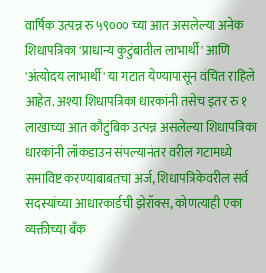वार्षिक उत्पन्न रु ५९००० च्या आत असलेल्या अनेक शिधापत्रिका 'प्राधान्य कुटुंबातील लाभार्थी' आणि 'अंत्योदय लाभार्थी' या गटात येण्यापासून वंचित राहिले आहेत. अश्या शिधापत्रिका धारकांनी तसेच इतर रु १ लाखाच्या आत कौटुंबिक उत्पन्न असलेल्या शिधापत्रिका धारकांनी लॉकडाउन संपल्यानंतर वरील गटामध्ये समाविष्ट करण्याबाबतचा अर्ज, शिधापत्रिकेवरील सर्व सदस्यांच्या आधारकार्डची झेरॉक्स, कोणत्याही एका व्यक्तीच्या बँक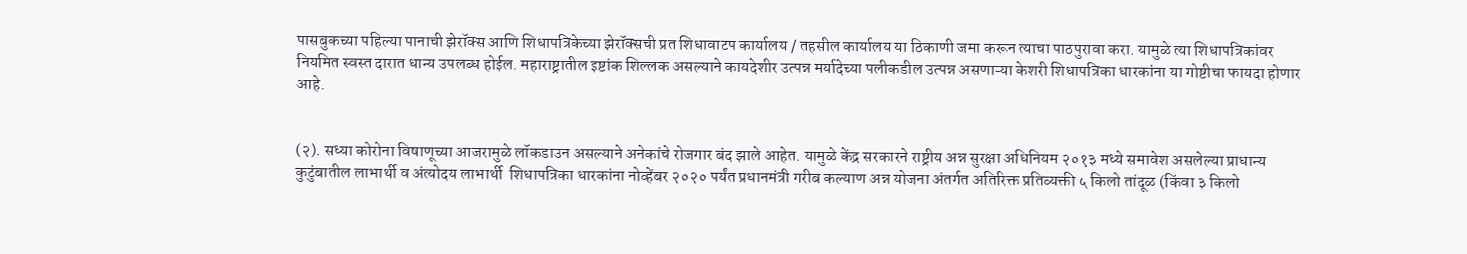पासबुकच्या पहिल्या पानाची झेरॉक्स आणि शिधापत्रिकेच्या झेरॉक्सची प्रत शिधावाटप कार्यालय / तहसील कार्यालय या ठिकाणी जमा करून त्याचा पाठपुरावा करा. यामुळे त्या शिधापत्रिकांवर नियमित स्वस्त दारात धान्य उपलब्ध होईल. महाराष्ट्रातील इष्टांक शिल्लक असल्याने कायदेशीर उत्पन्न मर्यादेच्या पलीकडील उत्पन्न असणाऱ्या केशरी शिधापत्रिका धारकांना या गोष्टीचा फायदा होणार आहे.


(२). सध्या कोरोना विषाणूच्या आजरामुळे लॉकडाउन असल्याने अनेकांचे रोजगार बंद झाले आहेत. यामुळे केंद्र सरकारने राष्ट्रीय अन्न सुरक्षा अधिनियम २०१३ मध्ये समावेश असलेल्या प्राधान्य कुटुंबातील लाभार्थी व अंत्योदय लाभार्थी  शिधापत्रिका धारकांना नोव्हेंबर २०२० पर्यंत प्रधानमंत्री गरीब कल्याण अन्न योजना अंतर्गत अतिरिक्त प्रतिव्यक्ती ५ किलो तांदूळ (किंवा ३ किलो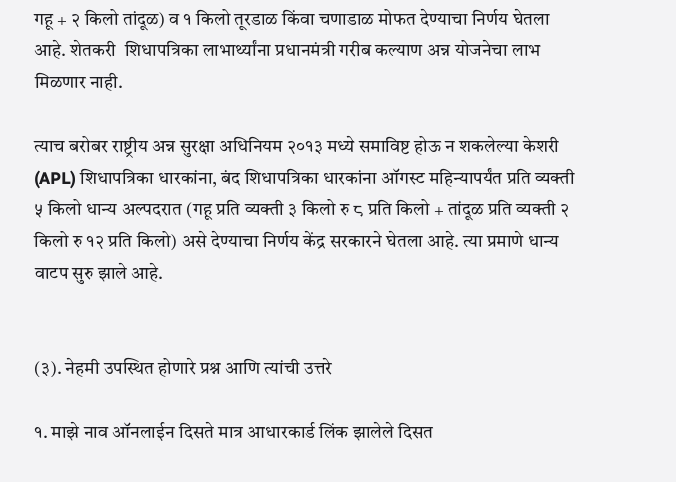गहू + २ किलो तांदूळ) व १ किलो तूरडाळ किंवा चणाडाळ मोफत देण्याचा निर्णय घेतला आहे. शेतकरी  शिधापत्रिका लाभार्थ्यांना प्रधानमंत्री गरीब कल्याण अन्न योजनेचा लाभ मिळणार नाही.

त्याच बरोबर राष्ट्रीय अन्न सुरक्षा अधिनियम २०१३ मध्ये समाविष्ट होऊ न शकलेल्या केशरी (APL) शिधापत्रिका धारकांना, बंद शिधापत्रिका धारकांना ऑगस्ट महिन्यापर्यंत प्रति व्यक्ती ५ किलो धान्य अल्पदरात (गहू प्रति व्यक्ती ३ किलो रु ८ प्रति किलो + तांदूळ प्रति व्यक्ती २ किलो रु १२ प्रति किलो) असे देण्याचा निर्णय केंद्र सरकारने घेतला आहे. त्या प्रमाणे धान्य वाटप सुरु झाले आहे.


(३). नेहमी उपस्थित होणारे प्रश्न आणि त्यांची उत्तरे

१. माझे नाव ऑनलाईन दिसते मात्र आधारकार्ड लिंक झालेले दिसत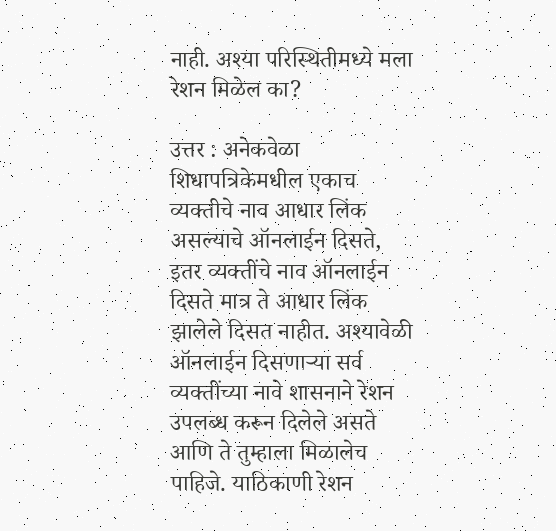नाही. अश्या परिस्थितीमध्ये मला रेशन मिळेल का?

उत्तर : अनेकवेळा शिधापत्रिकेमधील एकाच व्यक्तीचे नाव आधार लिंक असल्याचे ऑनलाईन दिसते, इतर व्यक्तींचे नाव ऑनलाईन दिसते मात्र ते आधार लिंक झालेले दिसत नाहीत. अश्यावेळी ऑनलाईन दिसणाऱ्या सर्व व्यक्तींच्या नावे शासनाने रेशन उपलब्ध करून दिलेले असते आणि ते तुम्हाला मिळालेच पाहिजे. याठिकाणी रेशन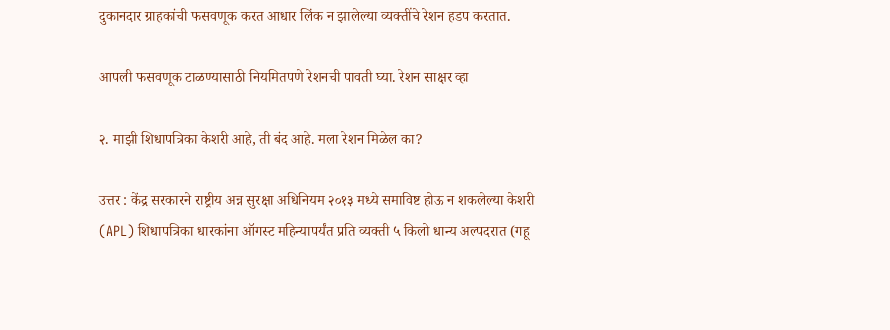दुकानदार ग्राहकांची फसवणूक करत आधार लिंक न झालेल्या व्यक्तींचे रेशन हडप करतात.

आपली फसवणूक टाळण्यासाठी नियमितपणे रेशनची पावती घ्या. रेशन साक्षर व्हा

२. माझी शिधापत्रिका केशरी आहे, ती बंद आहे. मला रेशन मिळेल का?

उत्तर : केंद्र सरकारने राष्ट्रीय अन्न सुरक्षा अधिनियम २०१३ मध्ये समाविष्ट होऊ न शकलेल्या केशरी (APL) शिधापत्रिका धारकांना ऑगस्ट महिन्यापर्यंत प्रति व्यक्ती ५ किलो धान्य अल्पदरात (गहू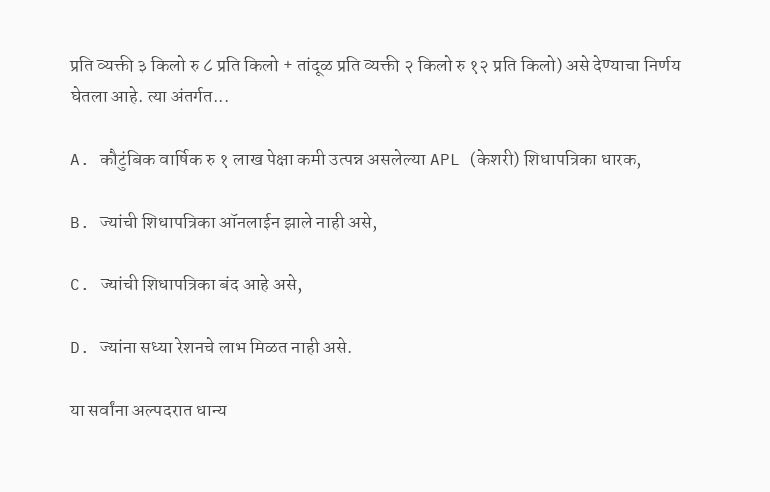प्रति व्यक्ती ३ किलो रु ८ प्रति किलो + तांदूळ प्रति व्यक्ती २ किलो रु १२ प्रति किलो) असे देण्याचा निर्णय घेतला आहे. त्या अंतर्गत...

A. कौटुंबिक वार्षिक रु १ लाख पेक्षा कमी उत्पन्न असलेल्या APL (केशरी) शिधापत्रिका धारक,

B. ज्यांची शिधापत्रिका ऑनलाईन झाले नाही असे,

C. ज्यांची शिधापत्रिका बंद आहे असे,

D. ज्यांना सध्या रेशनचे लाभ मिळत नाही असे.

या सर्वांना अल्पदरात धान्य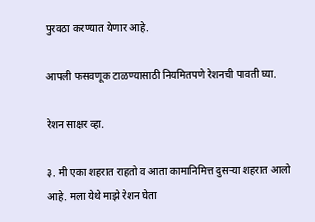पुरवठा करण्यात येणार आहे.

आपली फसवणूक टाळण्यासाठी नियमितपणे रेशनची पावती घ्या.

रेशन साक्षर व्हा.

३. मी एका शहरात राहतो व आता कामानिमित्त दुसऱ्या शहरात आलो आहे. मला येथे माझे रेशन घेता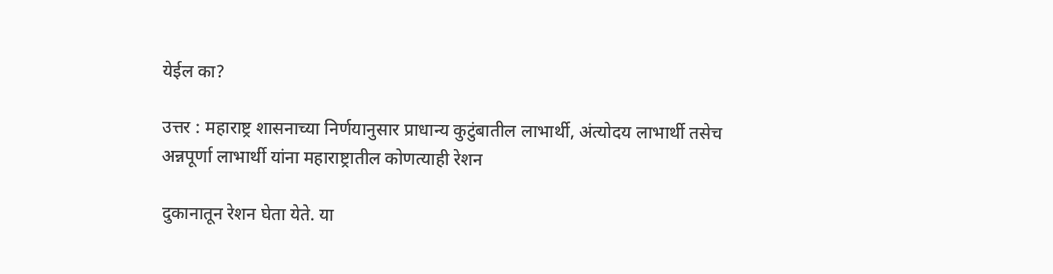येईल का?

उत्तर : महाराष्ट्र शासनाच्या निर्णयानुसार प्राधान्य कुटुंबातील लाभार्थी, अंत्योदय लाभार्थी तसेच अन्नपूर्णा लाभार्थी यांना महाराष्ट्रातील कोणत्याही रेशन

दुकानातून रेशन घेता येते. या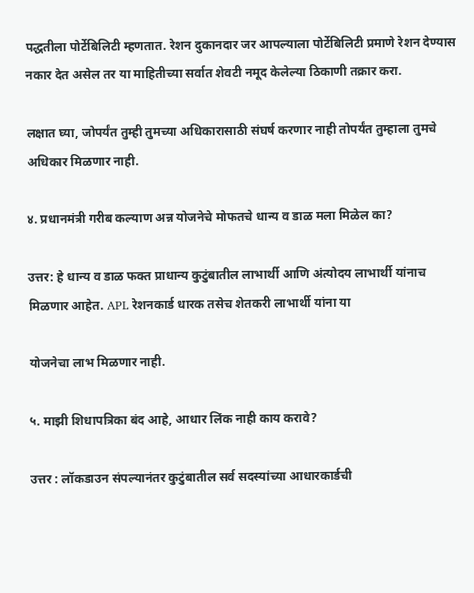पद्धतीला पोर्टेबिलिटी म्हणतात. रेशन दुकानदार जर आपल्याला पोर्टेबिलिटी प्रमाणे रेशन देण्यास नकार देत असेल तर या माहितीच्या सर्वात शेवटी नमूद केलेल्या ठिकाणी तक्रार करा.

लक्षात घ्या, जोपर्यंत तुम्ही तुमच्या अधिकारासाठी संघर्ष करणार नाही तोपर्यंत तुम्हाला तुमचे अधिकार मिळणार नाही.

४. प्रधानमंत्री गरीब कल्याण अन्न योजनेचे मोफतचे धान्य व डाळ मला मिळेल का?

उत्तर: हे धान्य व डाळ फक्त प्राधान्य कुटुंबातील लाभार्थी आणि अंत्योदय लाभार्थी यांनाच मिळणार आहेत. APL रेशनकार्ड धारक तसेच शेतकरी लाभार्थी यांना या

योजनेचा लाभ मिळणार नाही.

५. माझी शिधापत्रिका बंद आहे, आधार लिंक नाही काय करावे?

उत्तर : लॉकडाउन संपल्यानंतर कुटुंबातील सर्व सदस्यांच्या आधारकार्डची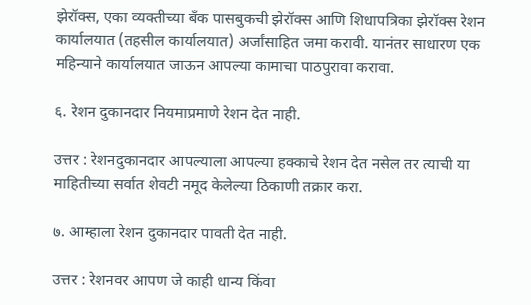झेरॉक्स, एका व्यक्तीच्या बँक पासबुकची झेरॉक्स आणि शिधापत्रिका झेरॉक्स रेशन कार्यालयात (तहसील कार्यालयात) अर्जांसाहित जमा करावी. यानंतर साधारण एक महिन्याने कार्यालयात जाऊन आपल्या कामाचा पाठपुरावा करावा.

६. रेशन दुकानदार नियमाप्रमाणे रेशन देत नाही.

उत्तर : रेशनदुकानदार आपल्याला आपल्या हक्काचे रेशन देत नसेल तर त्याची या माहितीच्या सर्वात शेवटी नमूद केलेल्या ठिकाणी तक्रार करा.

७. आम्हाला रेशन दुकानदार पावती देत नाही.

उत्तर : रेशनवर आपण जे काही धान्य किंवा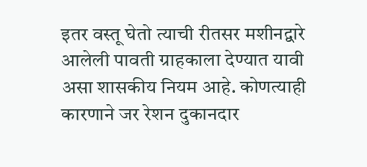इतर वस्तू घेतो त्याची रीतसर मशीनद्वारे आलेली पावती ग्राहकाला देण्यात यावी असा शासकीय नियम आहे. कोणत्याही कारणाने जर रेशन दुकानदार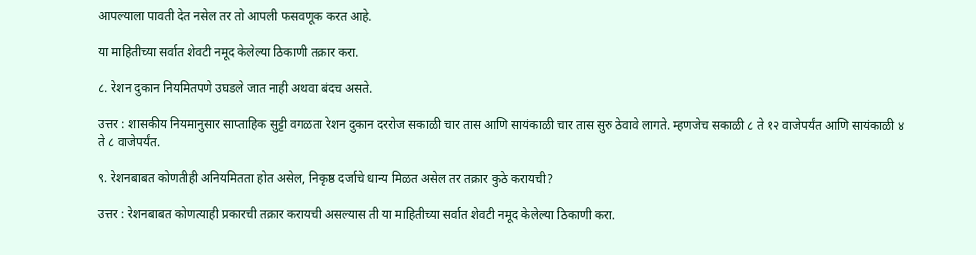आपल्याला पावती देत नसेल तर तो आपली फसवणूक करत आहे.

या माहितीच्या सर्वात शेवटी नमूद केलेल्या ठिकाणी तक्रार करा.

८. रेशन दुकान नियमितपणे उघडले जात नाही अथवा बंदच असते.

उत्तर : शासकीय नियमानुसार साप्ताहिक सुट्टी वगळता रेशन दुकान दररोज सकाळी चार तास आणि सायंकाळी चार तास सुरु ठेवावे लागते. म्हणजेच सकाळी ८ ते १२ वाजेपर्यंत आणि सायंकाळी ४ ते ८ वाजेपर्यंत.

९. रेशनबाबत कोणतीही अनियमितता होत असेल, निकृष्ठ दर्जाचे धान्य मिळत असेल तर तक्रार कुठे करायची?

उत्तर : रेशनबाबत कोणत्याही प्रकारची तक्रार करायची असल्यास ती या माहितीच्या सर्वात शेवटी नमूद केलेल्या ठिकाणी करा.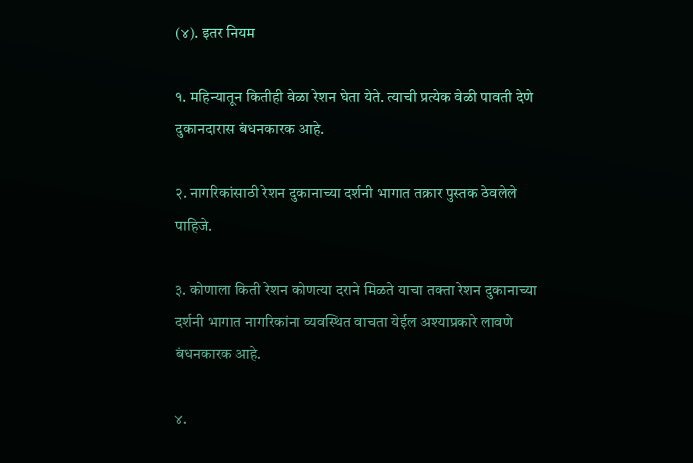(४). इतर नियम

१. महिन्यातून कितीही वेळा रेशन घेता येते. त्याची प्रत्येक वेळी पावती देणे दुकानदारास बंधनकारक आहे.

२. नागरिकांसाठी रेशन दुकानाच्या दर्शनी भागात तक्रार पुस्तक ठेवलेले पाहिजे.

३. कोणाला किती रेशन कोणत्या दराने मिळते याचा तक्ता रेशन दुकानाच्या दर्शनी भागात नागरिकांना व्यवस्थित वाचता येईल अश्याप्रकारे लावणे बंधनकारक आहे.

४.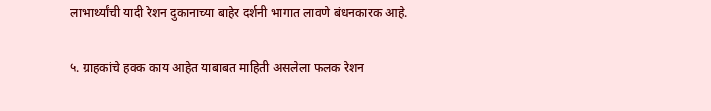लाभार्थ्यांची यादी रेशन दुकानाच्या बाहेर दर्शनी भागात लावणे बंधनकारक आहे.

५. ग्राहकांचे हक्क काय आहेत याबाबत माहिती असलेला फलक रेशन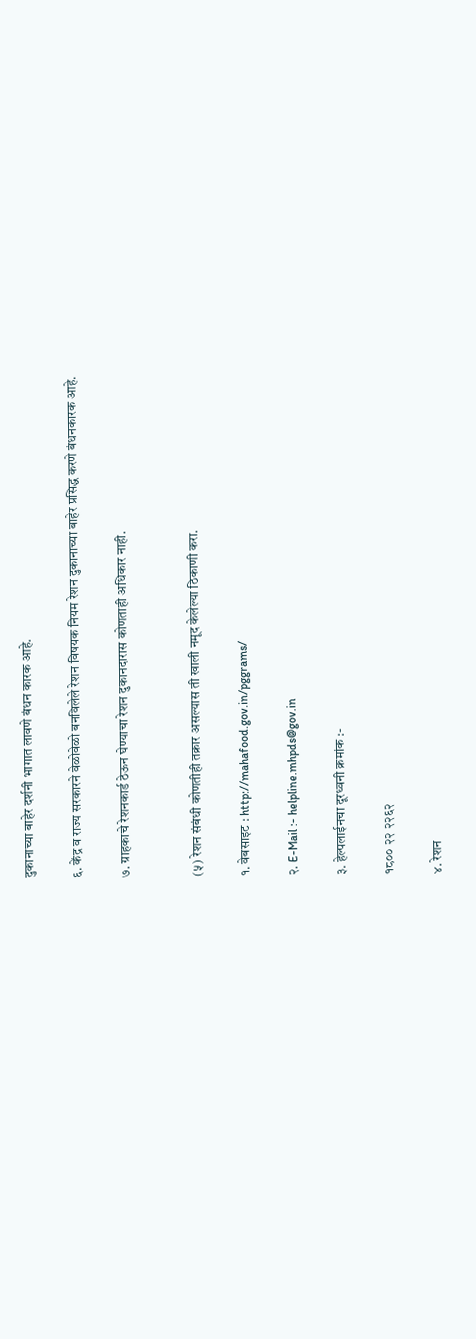दुकानाच्या बाहेर दर्शनी भागात लावणे बंधन कारक आहे.

६. केंद्र व राज्य सरकारने वेळोवेळो बनविलेले रेशन विषयक नियम रेशन दुकानाच्या बाहेर प्रसिद्ध करणे बंधनकारक आहे.

७. ग्राहकाचे रेशनकार्ड ठेऊन घेण्याचा रेशन दुकानदारास कोणताही अधिकार नाही.


(५) रेशन संबंधी कोणतीही तक्रार असल्यास ती खाली नमूद केलेल्या ठिकाणी करा.

१. वेबसाइट : http://mahafood.gov.in/pggrams/

२. E-Mail :- helpline.mhpds@gov.in

३. हेल्पलाईनचा दूरध्वनी क्रमांक :-

१८०० २२ २२६२

४. रेशन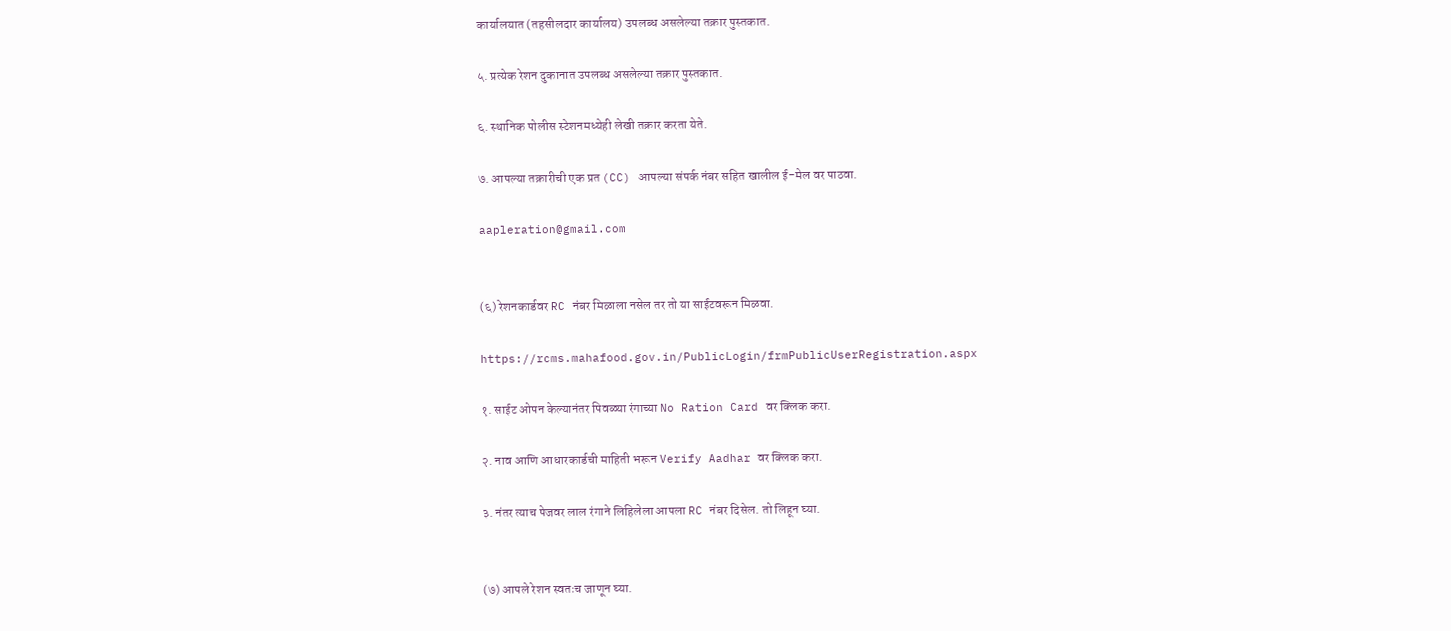कार्यालयात (तहसीलदार कार्यालय) उपलब्ध असलेल्या तक्रार पुस्तकात.

५. प्रत्येक रेशन दुकानात उपलब्ध असलेल्या तक्रार पुस्तकात.

६. स्थानिक पोलीस स्टेशनमध्येही लेखी तक्रार करता येते.

७. आपल्या तक्रारीची एक प्रत (CC) आपल्या संपर्क नंबर सहित खालील ई-मेल वर पाठवा.

aapleration@gmail.com


(६) रेशनकार्डवर RC नंबर मिळाला नसेल तर तो या साईटवरून मिळवा.

https://rcms.mahafood.gov.in/PublicLogin/frmPublicUserRegistration.aspx

१. साईट ओपन केल्यानंतर पिवळ्या रंगाच्या No Ration Card वर क्लिक करा.

२. नाव आणि आधारकार्डची माहिती भरून Verify Aadhar वर क्लिक करा.

३. नंतर त्याच पेजवर लाल रंगाने लिहिलेला आपला RC नंबर दिसेल. तो लिहून घ्या.


(७) आपले रेशन स्वतःच जाणून घ्या.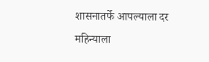शासनातर्फे आपल्याला दर महिन्याला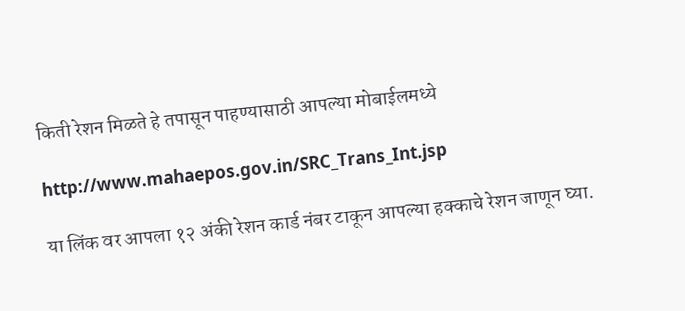किती रेशन मिळते हे तपासून पाहण्यासाठी आपल्या मोबाईलमध्ये

http://www.mahaepos.gov.in/SRC_Trans_Int.jsp

या लिंक वर आपला १२ अंकी रेशन कार्ड नंबर टाकून आपल्या हक्काचे रेशन जाणून घ्या.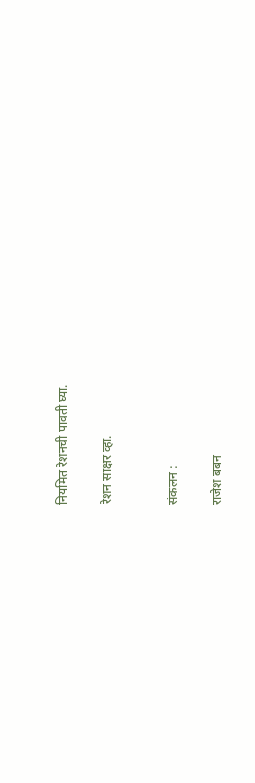नियमित रेशनची पावती घ्या.

रेशन साक्षर व्हा.


संकलन :

राजेश बबन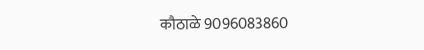कौठाळे 9096083860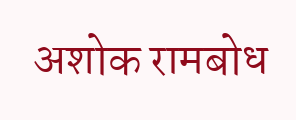अशोक रामबोध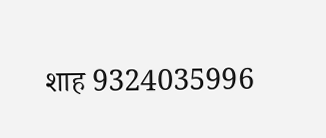शाह 9324035996